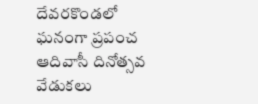దేవరకొండలో ఘనంగా ప్రపంచ ఆదివాసీ దినోత్సవ వేడుకలు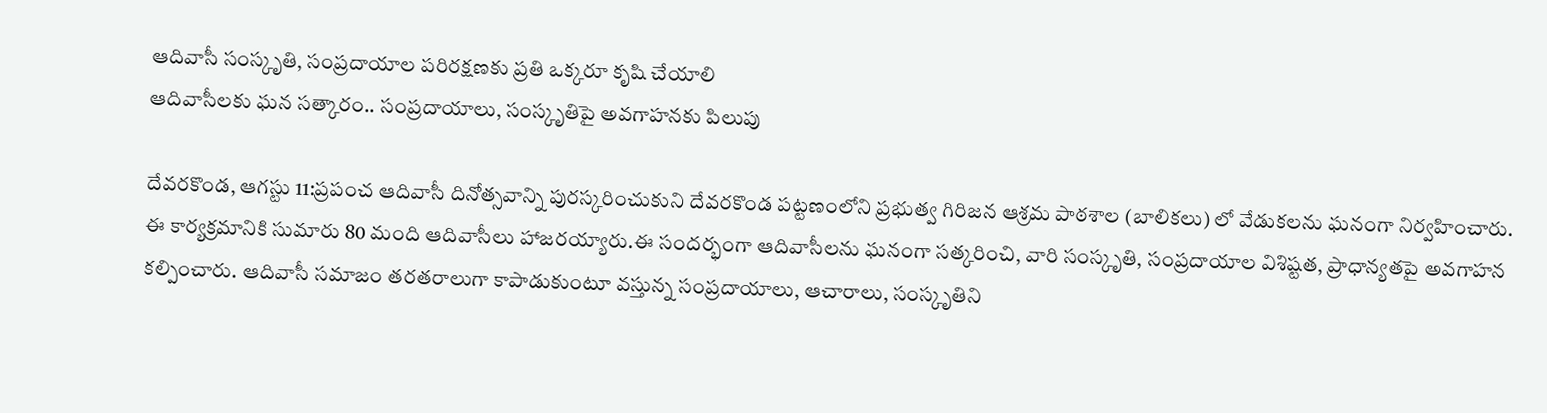ఆదివాసీ సంస్కృతి, సంప్రదాయాల పరిరక్షణకు ప్రతి ఒక్కరూ కృషి చేయాలి
ఆదివాసీలకు ఘన సత్కారం.. సంప్రదాయాలు, సంస్కృతిపై అవగాహనకు పిలుపు

దేవరకొండ, ఆగస్టు 11:ప్రపంచ ఆదివాసీ దినోత్సవాన్ని పురస్కరించుకుని దేవరకొండ పట్టణంలోని ప్రభుత్వ గిరిజన ఆశ్రమ పాఠశాల (బాలికలు) లో వేడుకలను ఘనంగా నిర్వహించారు. ఈ కార్యక్రమానికి సుమారు 80 మంది ఆదివాసీలు హాజరయ్యారు.ఈ సందర్భంగా ఆదివాసీలను ఘనంగా సత్కరించి, వారి సంస్కృతి, సంప్రదాయాల విశిష్టత, ప్రాధాన్యతపై అవగాహన కల్పించారు. ఆదివాసీ సమాజం తరతరాలుగా కాపాడుకుంటూ వస్తున్న సంప్రదాయాలు, ఆచారాలు, సంస్కృతిని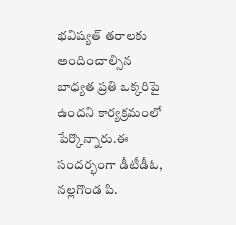భవిష్యత్ తరాలకు అందించాల్సిన బాధ్యత ప్రతి ఒక్కరిపై ఉందని కార్యక్రమంలో పేర్కొన్నారు.ఈ సందర్భంగా డీటీడీఓ, నల్లగొండ పి.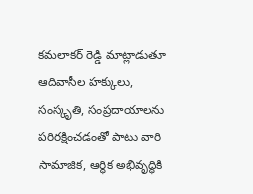కమలాకర్ రెడ్డి మాట్లాడుతూ ఆదివాసీల హక్కులు, సంస్కృతి, సంప్రదాయాలను పరిరక్షించడంతో పాటు వారి సామాజిక, ఆర్థిక అభివృద్ధికి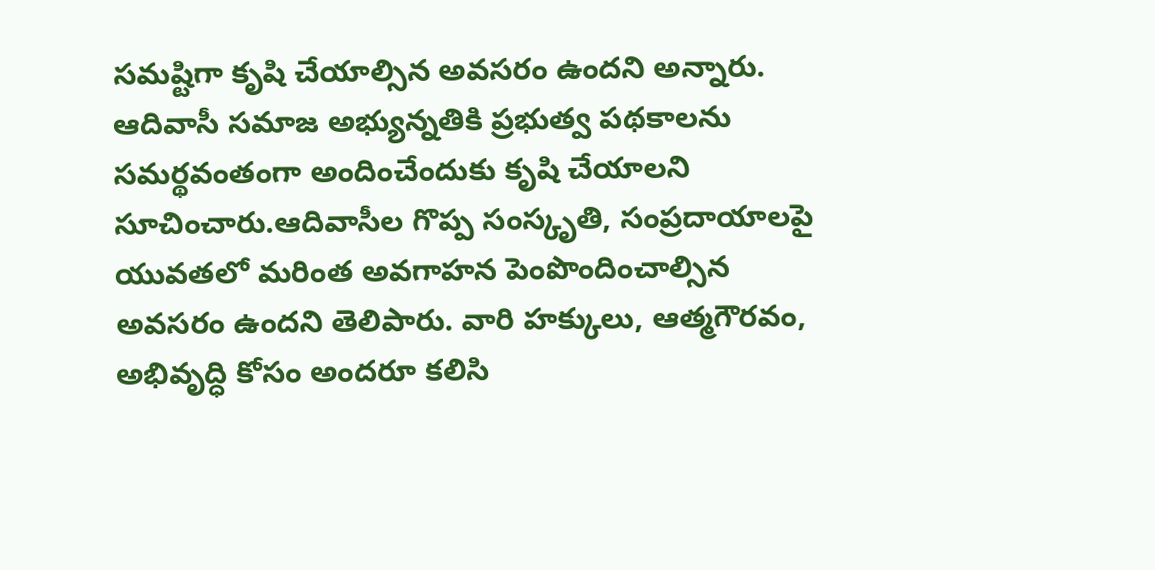సమష్టిగా కృషి చేయాల్సిన అవసరం ఉందని అన్నారు. ఆదివాసీ సమాజ అభ్యున్నతికి ప్రభుత్వ పథకాలను సమర్థవంతంగా అందించేందుకు కృషి చేయాలని సూచించారు.ఆదివాసీల గొప్ప సంస్కృతి, సంప్రదాయాలపై యువతలో మరింత అవగాహన పెంపొందించాల్సిన అవసరం ఉందని తెలిపారు. వారి హక్కులు, ఆత్మగౌరవం, అభివృద్ధి కోసం అందరూ కలిసి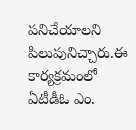పనిచేయాలని పిలుపునిచ్చారు.ఈ కార్యక్రమంలో ఏటీడీఓ ఎం.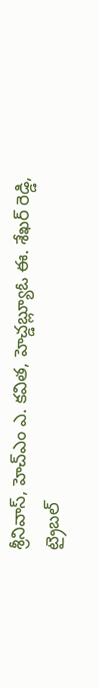శ్రీనివాస్, హెచ్ఎం ఎ. కవిత, హెచ్డబ్ల్యూఓ ఈ. శేఖర్ రెడ్డి, ట్రైబల్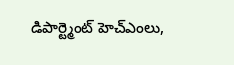డిపార్ట్మెంట్ హెచ్ఎంలు,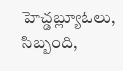హెచ్డబ్ల్యూఓలు, సిబ్బంది,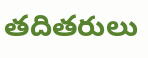తదితరులు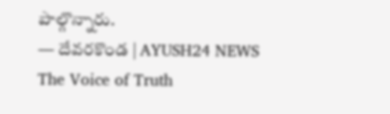పాల్గొన్నారు.
— దేవరకొండ | AYUSH24 NEWS
The Voice of Truth